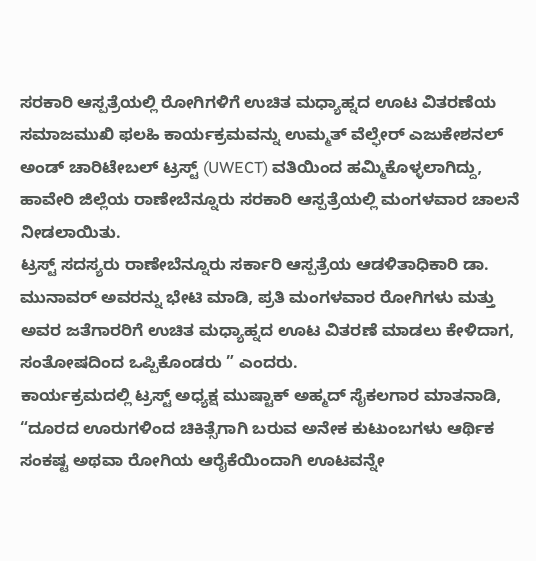ಸರಕಾರಿ ಆಸ್ಪತ್ರೆಯಲ್ಲಿ ರೋಗಿಗಳಿಗೆ ಉಚಿತ ಮಧ್ಯಾಹ್ನದ ಊಟ ವಿತರಣೆಯ ಸಮಾಜಮುಖಿ ಫಲಹಿ ಕಾರ್ಯಕ್ರಮವನ್ನು ಉಮ್ಮತ್ ವೆಲ್ಫೇರ್ ಎಜುಕೇಶನಲ್ ಅಂಡ್ ಚಾರಿಟೇಬಲ್ ಟ್ರಸ್ಟ್ (UWECT) ವತಿಯಿಂದ ಹಮ್ಮಿಕೊಳ್ಳಲಾಗಿದ್ದು, ಹಾವೇರಿ ಜಿಲ್ಲೆಯ ರಾಣೇಬೆನ್ನೂರು ಸರಕಾರಿ ಆಸ್ಪತ್ರೆಯಲ್ಲಿ ಮಂಗಳವಾರ ಚಾಲನೆ ನೀಡಲಾಯಿತು.
ಟ್ರಸ್ಟ್ ಸದಸ್ಯರು ರಾಣೇಬೆನ್ನೂರು ಸರ್ಕಾರಿ ಆಸ್ಪತ್ರೆಯ ಆಡಳಿತಾಧಿಕಾರಿ ಡಾ. ಮುನಾವರ್ ಅವರನ್ನು ಭೇಟಿ ಮಾಡಿ, ಪ್ರತಿ ಮಂಗಳವಾರ ರೋಗಿಗಳು ಮತ್ತು ಅವರ ಜತೆಗಾರರಿಗೆ ಉಚಿತ ಮಧ್ಯಾಹ್ನದ ಊಟ ವಿತರಣೆ ಮಾಡಲು ಕೇಳಿದಾಗ, ಸಂತೋಷದಿಂದ ಒಪ್ಪಿಕೊಂಡರು ” ಎಂದರು.
ಕಾರ್ಯಕ್ರಮದಲ್ಲಿ ಟ್ರಸ್ಟ್ ಅಧ್ಯಕ್ಷ ಮುಷ್ಟಾಕ್ ಅಹ್ಮದ್ ಸೈಕಲಗಾರ ಮಾತನಾಡಿ, “ದೂರದ ಊರುಗಳಿಂದ ಚಿಕಿತ್ಸೆಗಾಗಿ ಬರುವ ಅನೇಕ ಕುಟುಂಬಗಳು ಆರ್ಥಿಕ ಸಂಕಷ್ಟ ಅಥವಾ ರೋಗಿಯ ಆರೈಕೆಯಿಂದಾಗಿ ಊಟವನ್ನೇ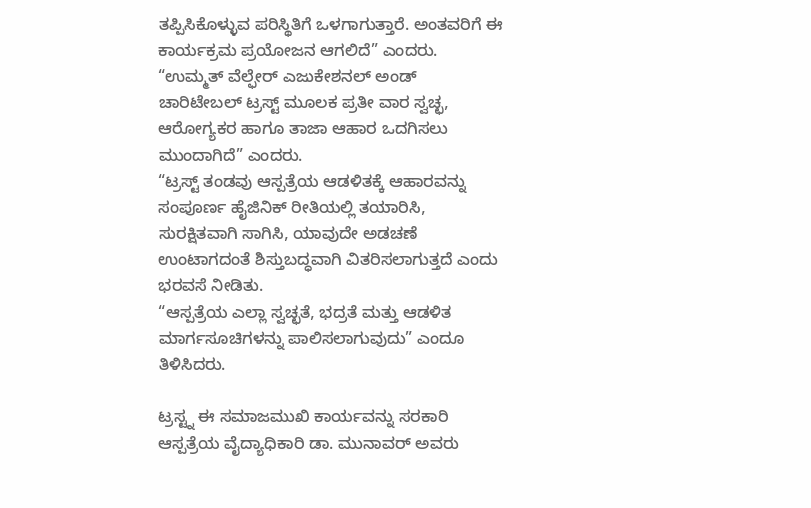ತಪ್ಪಿಸಿಕೊಳ್ಳುವ ಪರಿಸ್ಥಿತಿಗೆ ಒಳಗಾಗುತ್ತಾರೆ. ಅಂತವರಿಗೆ ಈ ಕಾರ್ಯಕ್ರಮ ಪ್ರಯೋಜನ ಆಗಲಿದೆ” ಎಂದರು.
“ಉಮ್ಮತ್ ವೆಲ್ಫೇರ್ ಎಜುಕೇಶನಲ್ ಅಂಡ್ ಚಾರಿಟೇಬಲ್ ಟ್ರಸ್ಟ್ ಮೂಲಕ ಪ್ರತೀ ವಾರ ಸ್ವಚ್ಛ, ಆರೋಗ್ಯಕರ ಹಾಗೂ ತಾಜಾ ಆಹಾರ ಒದಗಿಸಲು ಮುಂದಾಗಿದೆ” ಎಂದರು.
“ಟ್ರಸ್ಟ್ ತಂಡವು ಆಸ್ಪತ್ರೆಯ ಆಡಳಿತಕ್ಕೆ ಆಹಾರವನ್ನು ಸಂಪೂರ್ಣ ಹೈಜಿನಿಕ್ ರೀತಿಯಲ್ಲಿ ತಯಾರಿಸಿ, ಸುರಕ್ಷಿತವಾಗಿ ಸಾಗಿಸಿ, ಯಾವುದೇ ಅಡಚಣೆ ಉಂಟಾಗದಂತೆ ಶಿಸ್ತುಬದ್ಧವಾಗಿ ವಿತರಿಸಲಾಗುತ್ತದೆ ಎಂದು ಭರವಸೆ ನೀಡಿತು.
“ಆಸ್ಪತ್ರೆಯ ಎಲ್ಲಾ ಸ್ವಚ್ಛತೆ, ಭದ್ರತೆ ಮತ್ತು ಆಡಳಿತ ಮಾರ್ಗಸೂಚಿಗಳನ್ನು ಪಾಲಿಸಲಾಗುವುದು” ಎಂದೂ ತಿಳಿಸಿದರು.

ಟ್ರಸ್ಟ್ನ ಈ ಸಮಾಜಮುಖಿ ಕಾರ್ಯವನ್ನು ಸರಕಾರಿ ಆಸ್ಪತ್ರೆಯ ವೈದ್ಯಾಧಿಕಾರಿ ಡಾ. ಮುನಾವರ್ ಅವರು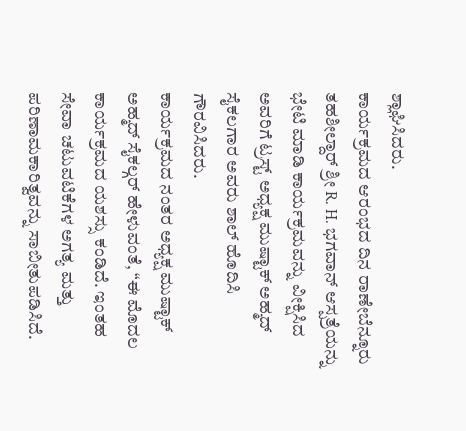ಶ್ಲಾಘಿಸಿದರು.
ಕಾರ್ಯಕ್ರಮದ ಆರಂಭದ ದಿನ ರಾಣೇಬೆನ್ನೂರು ತಹಶೀಲ್ದಾರ್ ಶ್ರೀ R. H. ಭಗವಾನ್ ಆಸ್ಪತ್ರೆಯನ್ನು ಭೇಟಿ ಮಾಡಿ ಕಾರ್ಯಕ್ರಮವನ್ನು ವೀಕ್ಷಿಸಿದ ಅವರಿಗೆ ಟ್ರಸ್ಟ್ ಅಧ್ಯಕ್ಷ ಮುಷ್ಟಾಕ್ ಅಹ್ಮದ್ ಸೈಕಲಗಾರ ಅವರು ಶಾಲ್ ಹೊದಿಸಿ ಗೌರವಿಸಿದರು.
ಕಾರ್ಯಕ್ರಮದ ನಂತರ ಅಧ್ಯಕ್ಷ ಮುಷ್ಟಾಕ್ ಅಹ್ಮದ್ ಸೈಕಲ್ಗರ್ ಹೇಳುವಂತೆ, “ಈ ಮೊದಲ ಕಾರ್ಯಕ್ರಮದ ಯಶಸ್ಸು ಕಂಡಿದೆ. ಇಂತಹ ಸೇವಾ ಚಟುವಟಿಕೆಗಳ ಅಗತ್ಯ ಮತ್ತು ಪರಿಣಾಮಕಾರಿತ್ವವನ್ನು ಸಾಬೀತುಪಡಿಸಿದೆ.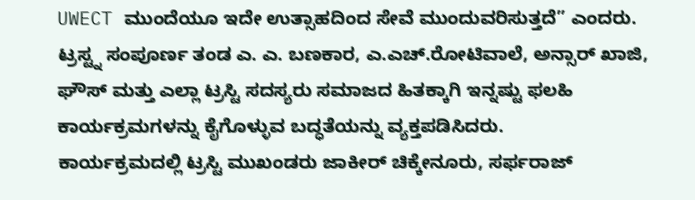UWECT ಮುಂದೆಯೂ ಇದೇ ಉತ್ಸಾಹದಿಂದ ಸೇವೆ ಮುಂದುವರಿಸುತ್ತದೆ” ಎಂದರು.
ಟ್ರಸ್ಟ್ನ ಸಂಪೂರ್ಣ ತಂಡ ಎ. ಎ. ಬಣಕಾರ, ಎ.ಎಚ್.ರೋಟಿವಾಲೆ, ಅನ್ಸಾರ್ ಖಾಜಿ, ಘೌಸ್ ಮತ್ತು ಎಲ್ಲಾ ಟ್ರಸ್ಟಿ ಸದಸ್ಯರು ಸಮಾಜದ ಹಿತಕ್ಕಾಗಿ ಇನ್ನಷ್ಟು ಫಲಹಿ ಕಾರ್ಯಕ್ರಮಗಳನ್ನು ಕೈಗೊಳ್ಳುವ ಬದ್ಧತೆಯನ್ನು ವ್ಯಕ್ತಪಡಿಸಿದರು.
ಕಾರ್ಯಕ್ರಮದಲ್ಲಿ ಟ್ರಸ್ಟಿ ಮುಖಂಡರು ಜಾಕೀರ್ ಚಿಕ್ಕೇನೂರು, ಸರ್ಫರಾಜ್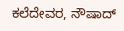ಕಲೆದೇವರ, ನೌಷಾದ್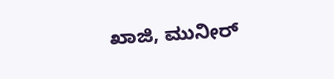ಖಾಜಿ, ಮುನೀರ್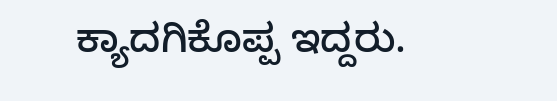ಕ್ಯಾದಗಿಕೊಪ್ಪ ಇದ್ದರು.